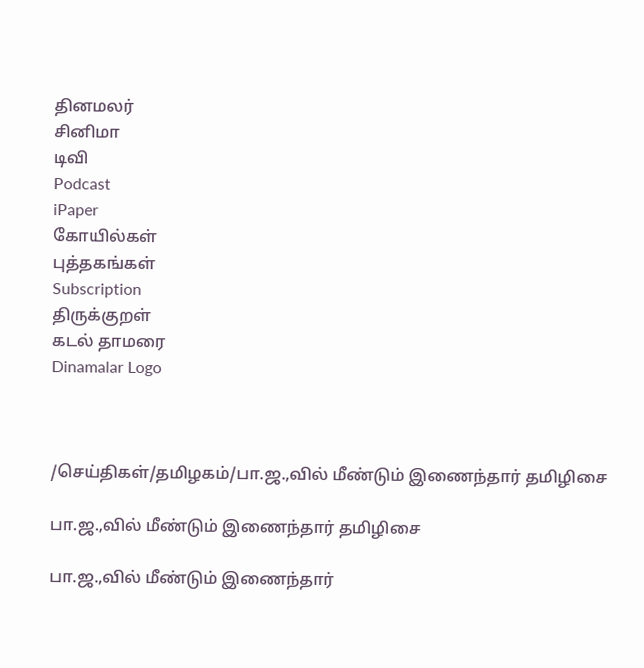தினமலர்
சினிமா
டிவி
Podcast
iPaper
கோயில்கள்
புத்தகங்கள்
Subscription
திருக்குறள்
கடல் தாமரை
Dinamalar Logo



/செய்திகள்/தமிழகம்/பா.ஜ.,வில் மீண்டும் இணைந்தார் தமிழிசை

பா.ஜ.,வில் மீண்டும் இணைந்தார் தமிழிசை

பா.ஜ.,வில் மீண்டும் இணைந்தார்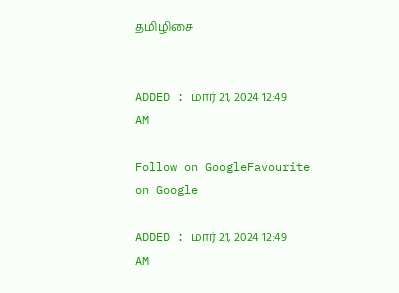தமிழிசை


ADDED : மார் 21, 2024 12:49 AM

Follow on GoogleFavourite on Google

ADDED : மார் 21, 2024 12:49 AM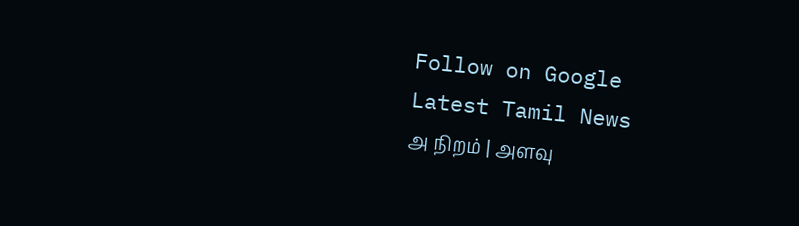Follow on Google
Latest Tamil News
அ நிறம் | அளவு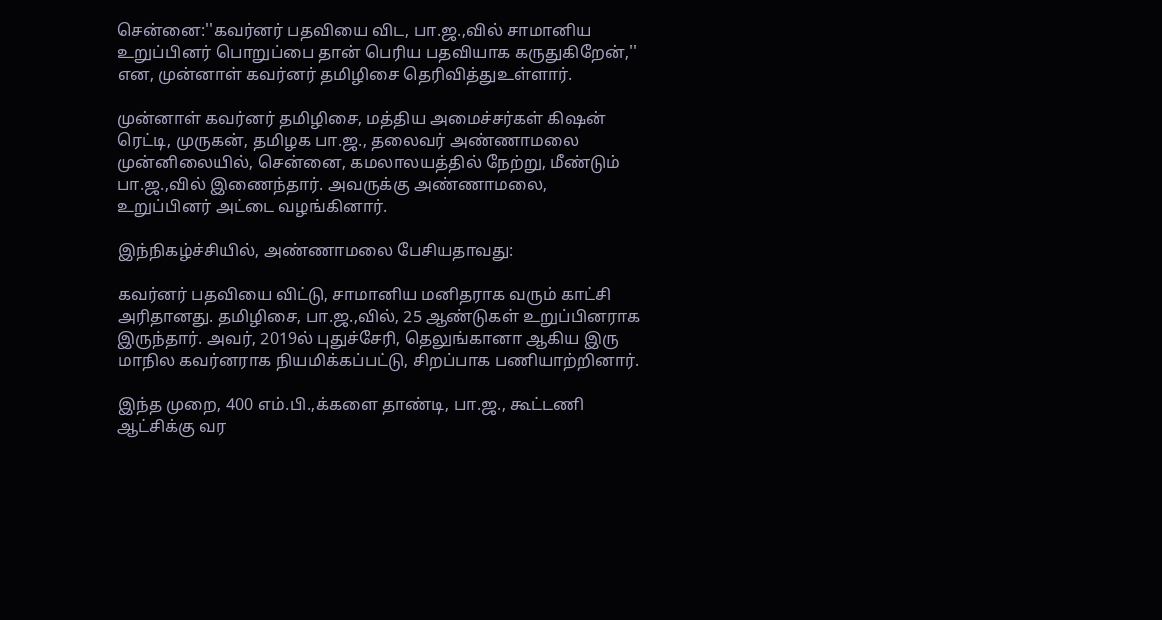சென்னை:''கவர்னர் பதவியை விட, பா.ஜ.,வில் சாமானிய உறுப்பினர் பொறுப்பை தான் பெரிய பதவியாக கருதுகிறேன்,'' என, முன்னாள் கவர்னர் தமிழிசை தெரிவித்துஉள்ளார்.

முன்னாள் கவர்னர் தமிழிசை, மத்திய அமைச்சர்கள் கிஷன் ரெட்டி, முருகன், தமிழக பா.ஜ., தலைவர் அண்ணாமலை முன்னிலையில், சென்னை, கமலாலயத்தில் நேற்று, மீண்டும் பா.ஜ.,வில் இணைந்தார். அவருக்கு அண்ணாமலை, உறுப்பினர் அட்டை வழங்கினார்.

இந்நிகழ்ச்சியில், அண்ணாமலை பேசியதாவது:

கவர்னர் பதவியை விட்டு, சாமானிய மனிதராக வரும் காட்சி அரிதானது. தமிழிசை, பா.ஜ.,வில், 25 ஆண்டுகள் உறுப்பினராக இருந்தார். அவர், 2019ல் புதுச்சேரி, தெலுங்கானா ஆகிய இரு மாநில கவர்னராக நியமிக்கப்பட்டு, சிறப்பாக பணியாற்றினார்.

இந்த முறை, 400 எம்.பி.,க்களை தாண்டி, பா.ஜ., கூட்டணி ஆட்சிக்கு வர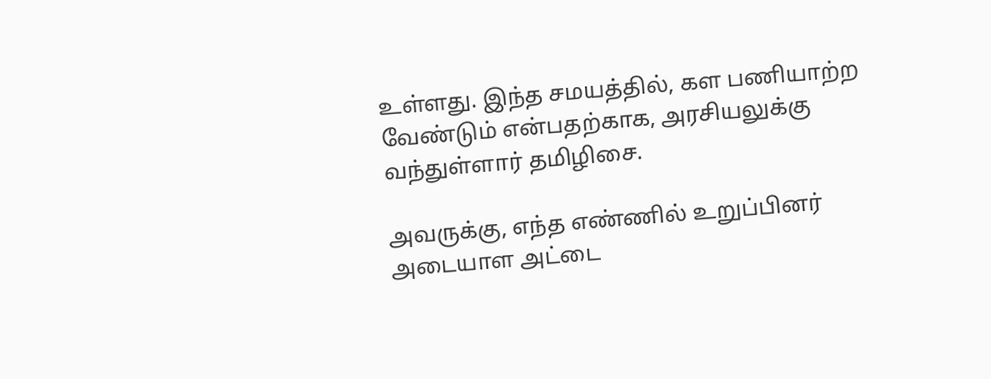உள்ளது. இந்த சமயத்தில், கள பணியாற்ற வேண்டும் என்பதற்காக, அரசியலுக்கு வந்துள்ளார் தமிழிசை.

அவருக்கு, எந்த எண்ணில் உறுப்பினர் அடையாள அட்டை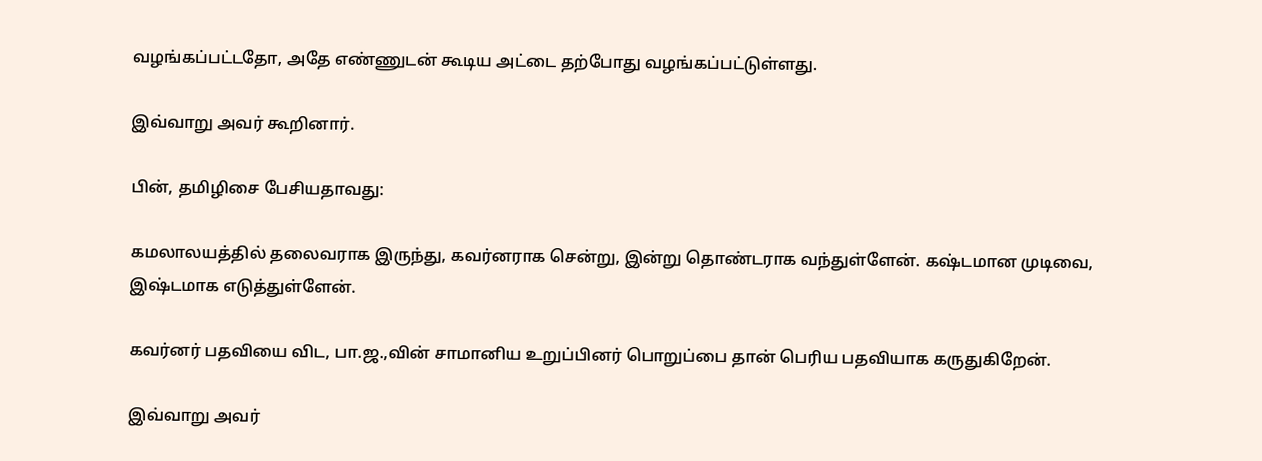வழங்கப்பட்டதோ, அதே எண்ணுடன் கூடிய அட்டை தற்போது வழங்கப்பட்டுள்ளது.

இவ்வாறு அவர் கூறினார்.

பின், தமிழிசை பேசியதாவது:

கமலாலயத்தில் தலைவராக இருந்து, கவர்னராக சென்று, இன்று தொண்டராக வந்துள்ளேன். கஷ்டமான முடிவை, இஷ்டமாக எடுத்துள்ளேன்.

கவர்னர் பதவியை விட, பா.ஜ.,வின் சாமானிய உறுப்பினர் பொறுப்பை தான் பெரிய பதவியாக கருதுகிறேன்.

இவ்வாறு அவர்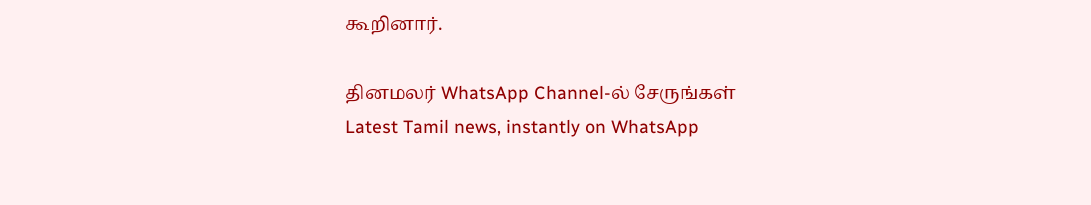கூறினார்.

தினமலர் WhatsApp Channel-ல் சேருங்கள்
Latest Tamil news, instantly on WhatsApp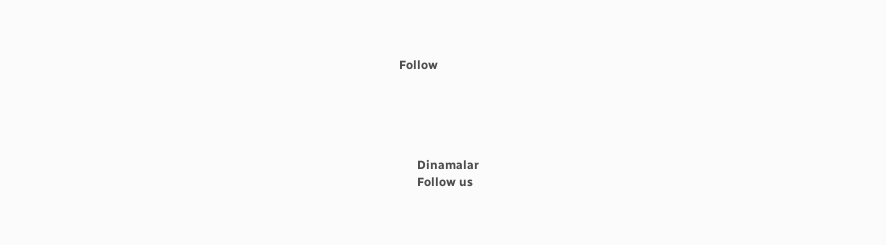Follow





      Dinamalar
      Follow us